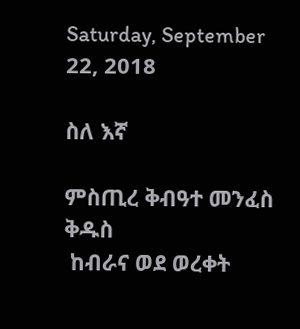Saturday, September 22, 2018

ስለ እኛ

ምስጢረ ቅብዓተ መንፈስ ቅዱስ
 ከብራና ወደ ወረቀት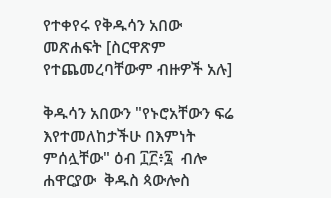የተቀየሩ የቅዱሳን አበው መጽሐፍት [ስርዋጽም የተጨመረባቸውም ብዙዎች አሉ]

ቅዱሳን አበውን "የኑሮአቸውን ፍሬ እየተመለከታችሁ በእምነት ምሰሏቸው" ዕብ ፲፫፥፯  ብሎ ሐዋርያው  ቅዱስ ጳውሎስ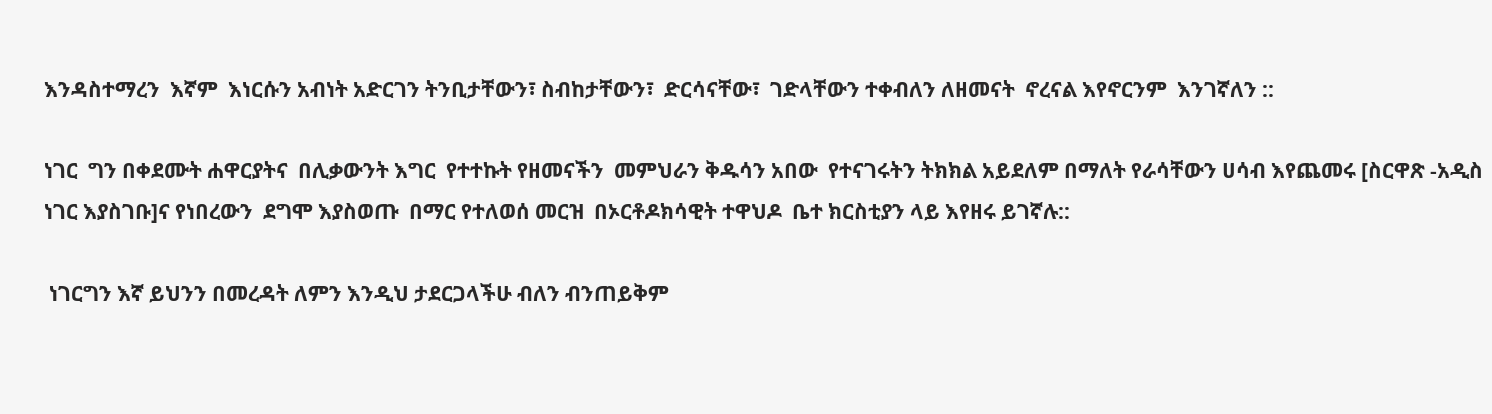እንዳስተማረን  እኛም  እነርሱን አብነት አድርገን ትንቢታቸውን፣ ስብከታቸውን፣  ድርሳናቸው፣  ገድላቸውን ተቀብለን ለዘመናት  ኖረናል እየኖርንም  እንገኛለን ::

ነገር  ግን በቀደሙት ሐዋርያትና  በሊቃውንት እግር  የተተኩት የዘመናችን  መምህራን ቅዱሳን አበው  የተናገሩትን ትክክል አይደለም በማለት የራሳቸውን ሀሳብ እየጨመሩ [ስርዋጽ -አዲስ ነገር እያስገቡ]ና የነበረውን  ደግሞ እያስወጡ  በማር የተለወሰ መርዝ  በኦርቶዶክሳዊት ተዋህዶ  ቤተ ክርስቲያን ላይ እየዘሩ ይገኛሉ::

 ነገርግን እኛ ይህንን በመረዳት ለምን እንዲህ ታደርጋላችሁ ብለን ብንጠይቅም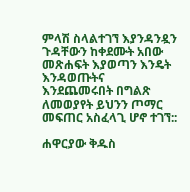ምላሽ ስላልተገኘ እያንዳንዷን ጉዳቸውን ከቀደሙት አበው መጽሐፍት እያወጣን እንዴት እንዳወጡትና እንደጨመሩበት በግልጽ ለመወያየት ይህንን ጦማር መፍጠር አስፈላጊ ሆኖ ተገኘ::

ሐዋርያው ቅዱስ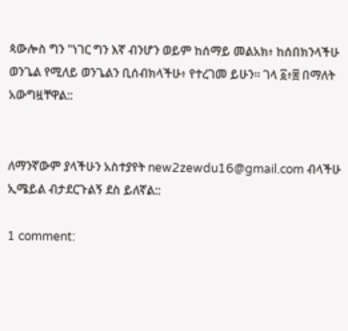ጳውሎስ ግን "ነገር ግን እኛ ብንሆን ወይም ከሰማይ መልአክ፥ ከሰበክንላችሁ ወንጌል የሚለይ ወንጌልን ቢሰብክላችሁ፥ የተረገመ ይሁን። ገላ ፩፥፰ በማለት አውግዟቸዋል::


ለማንኛውም ያላችሁን አስተያየት new2zewdu16@gmail.com ብላችሁ ኢሜይል ብታደርጉልኝ ደስ ይለኛል::

1 comment: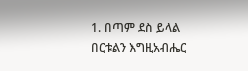1. በጣም ደስ ይላል በርቱልን እግዚአብሔር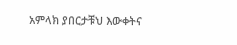አምላክ ያበርታቹህ እውቀትና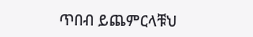ጥበብ ይጨምርላቹህ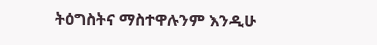ትዕግስትና ማስተዋሉንም እንዲሁ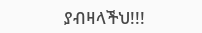ያብዛላችህ!!!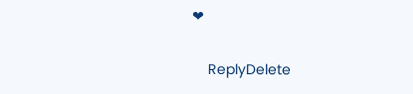❤

    ReplyDelete